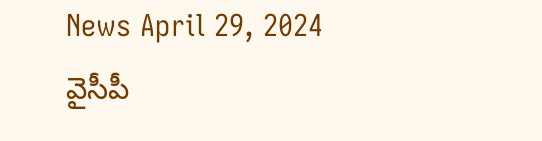News April 29, 2024
వైసీపీ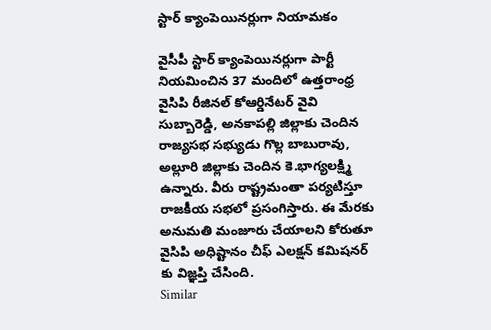స్టార్ క్యాంపెయినర్లుగా నియామకం

వైసీపీ స్టార్ క్యాంపెయినర్లుగా పార్టీ నియమించిన 37 మందిలో ఉత్తరాంధ్ర వైసిపి రీజినల్ కోఆర్డినేటర్ వైవి సుబ్బారెడ్డి, అనకాపల్లి జిల్లాకు చెందిన రాజ్యసభ సభ్యుడు గొల్ల బాబురావు, అల్లూరి జిల్లాకు చెందిన కె.భాగ్యలక్ష్మి ఉన్నారు. వీరు రాష్ట్రమంతా పర్యటిస్తూ రాజకీయ సభలో ప్రసంగిస్తారు. ఈ మేరకు అనుమతి మంజూరు చేయాలని కోరుతూ వైసిపి అధిష్టానం చీఫ్ ఎలక్షన్ కమిషనర్ కు విజ్ఞప్తి చేసింది.
Similar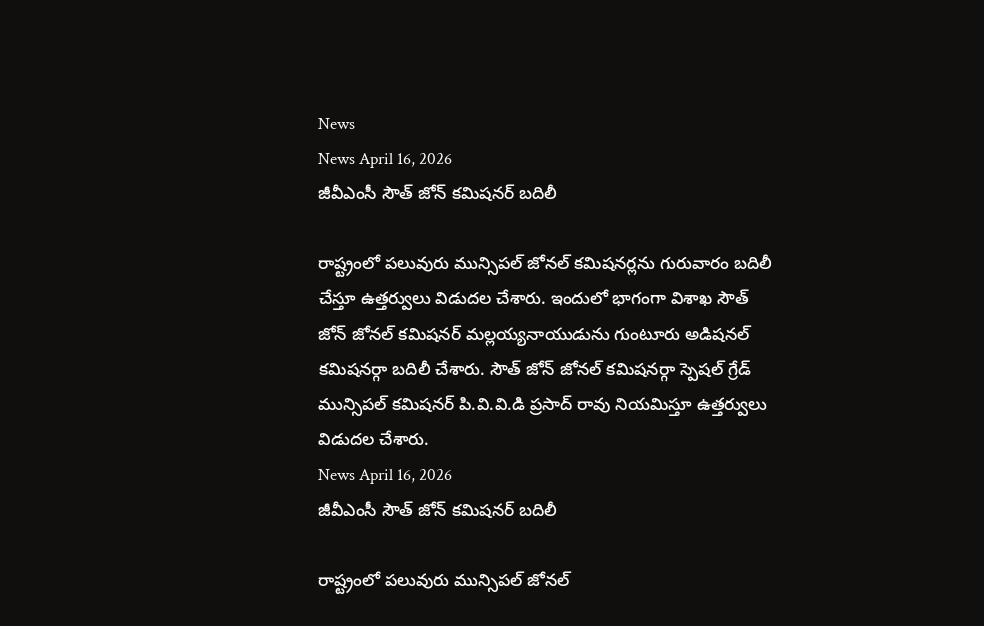News
News April 16, 2026
జీవీఎంసీ సౌత్ జోన్ కమిషనర్ బదిలీ

రాష్ట్రంలో పలువురు మున్సిపల్ జోనల్ కమిషనర్లను గురువారం బదిలీ చేస్తూ ఉత్తర్వులు విడుదల చేశారు. ఇందులో భాగంగా విశాఖ సౌత్ జోన్ జోనల్ కమిషనర్ మల్లయ్యనాయుడును గుంటూరు అడిషనల్ కమిషనర్గా బదిలీ చేశారు. సౌత్ జోన్ జోనల్ కమిషనర్గా స్పెషల్ గ్రేడ్ మున్సిపల్ కమిషనర్ పి.వి.వి.డి ప్రసాద్ రావు నియమిస్తూ ఉత్తర్వులు విడుదల చేశారు.
News April 16, 2026
జీవీఎంసీ సౌత్ జోన్ కమిషనర్ బదిలీ

రాష్ట్రంలో పలువురు మున్సిపల్ జోనల్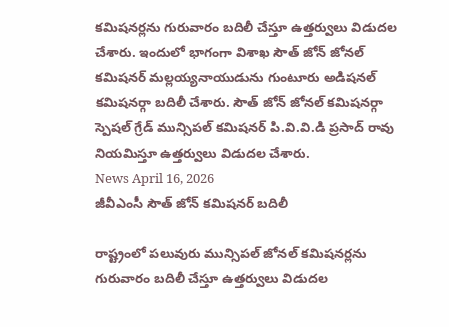కమిషనర్లను గురువారం బదిలీ చేస్తూ ఉత్తర్వులు విడుదల చేశారు. ఇందులో భాగంగా విశాఖ సౌత్ జోన్ జోనల్ కమిషనర్ మల్లయ్యనాయుడును గుంటూరు అడిషనల్ కమిషనర్గా బదిలీ చేశారు. సౌత్ జోన్ జోనల్ కమిషనర్గా స్పెషల్ గ్రేడ్ మున్సిపల్ కమిషనర్ పి.వి.వి.డి ప్రసాద్ రావు నియమిస్తూ ఉత్తర్వులు విడుదల చేశారు.
News April 16, 2026
జీవీఎంసీ సౌత్ జోన్ కమిషనర్ బదిలీ

రాష్ట్రంలో పలువురు మున్సిపల్ జోనల్ కమిషనర్లను గురువారం బదిలీ చేస్తూ ఉత్తర్వులు విడుదల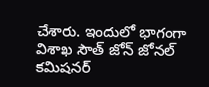చేశారు. ఇందులో భాగంగా విశాఖ సౌత్ జోన్ జోనల్ కమిషనర్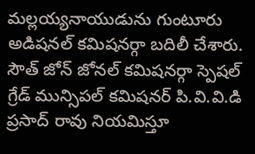మల్లయ్యనాయుడును గుంటూరు అడిషనల్ కమిషనర్గా బదిలీ చేశారు. సౌత్ జోన్ జోనల్ కమిషనర్గా స్పెషల్ గ్రేడ్ మున్సిపల్ కమిషనర్ పి.వి.వి.డి ప్రసాద్ రావు నియమిస్తూ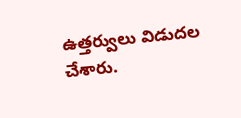ఉత్తర్వులు విడుదల చేశారు.